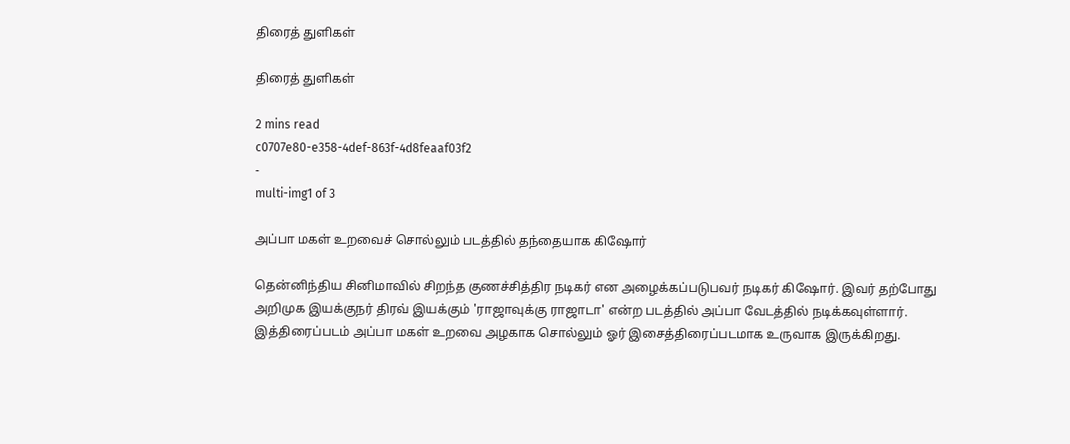திரைத் துளிகள்

திரைத் துளிகள்

2 mins read
c0707e80-e358-4def-863f-4d8feaaf03f2
-
multi-img1 of 3

அப்பா மகள் உறவைச் சொல்லும் படத்தில் தந்தையாக கிஷோர்

தென்னிந்திய சினிமாவில் சிறந்த குணச்சித்திர நடிகர் என அழைக்கப்படுபவர் நடிகர் கிஷோர். இவர் தற்போது அறிமுக இயக்குநர் திரவ் இயக்கும் 'ராஜாவுக்கு ராஜாடா' என்ற படத்தில் அப்பா வேடத்தில் நடிக்கவுள்ளார். இத்திரைப்படம் அப்பா மகள் உறவை அழகாக சொல்லும் ஓர் இசைத்திரைப்படமாக உருவாக இருக்கிறது.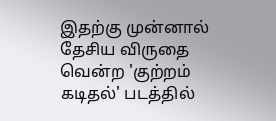இதற்கு முன்னால் தேசிய விருதை வென்ற 'குற்றம் கடிதல்' படத்தில்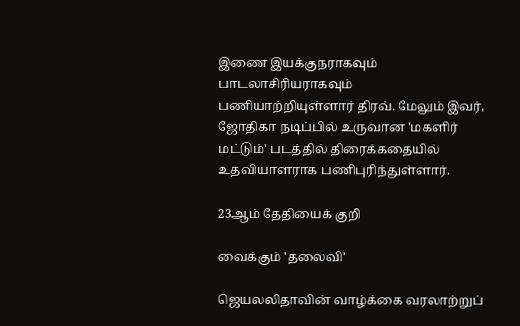இணை இயக்குநராகவும் பாடலாசிரியராகவும் பணியாற்றியுள்ளார் திரவ். மேலும் இவர், ஜோதிகா நடிப்பில் உருவான 'மகளிர் மட்டும்' படத்தில் திரைக்கதையில் உதவியாளராக பணிபுரிந்துள்ளார்.

23ஆம் தேதியைக் குறி

வைக்கும் 'தலைவி'

ஜெயலலிதாவின் வாழ்க்கை வரலாற்றுப்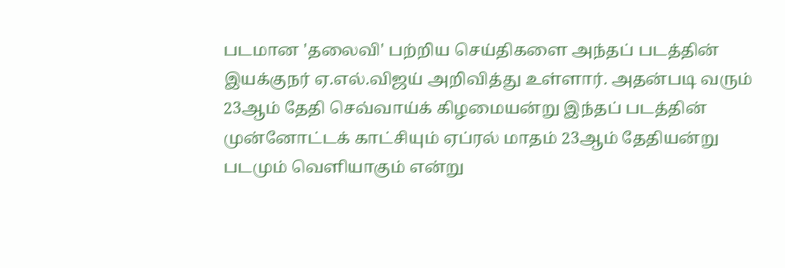படமான 'தலைவி' பற்றிய செய்திகளை அந்தப் படத்தின் இயக்குநர் ஏ.எல்.விஜய் அறிவித்து உள்ளார். அதன்படி வரும் 23ஆம் தேதி செவ்வாய்க் கிழமையன்று இந்தப் படத்தின் முன்னோட்டக் காட்சியும் ஏப்ரல் மாதம் 23ஆம் தேதியன்று படமும் வெளியாகும் என்று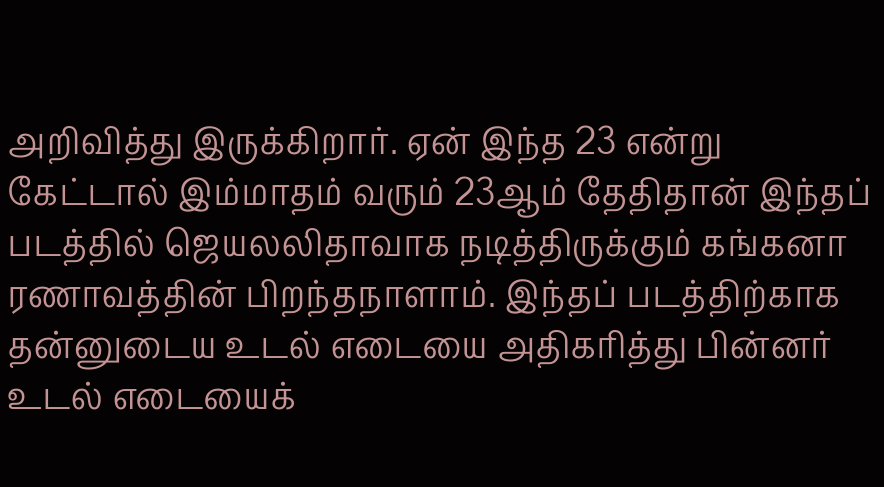அறிவித்து இருக்கிறார். ஏன் இந்த 23 என்று கேட்டால் இம்மாதம் வரும் 23ஆம் தேதிதான் இந்தப் படத்தில் ஜெயலலிதாவாக நடித்திருக்கும் கங்கனா ரணாவத்தின் பிறந்தநாளாம். இந்தப் படத்திற்காக தன்னுடைய உடல் எடையை அதிகரித்து பின்னர் உடல் எடையைக்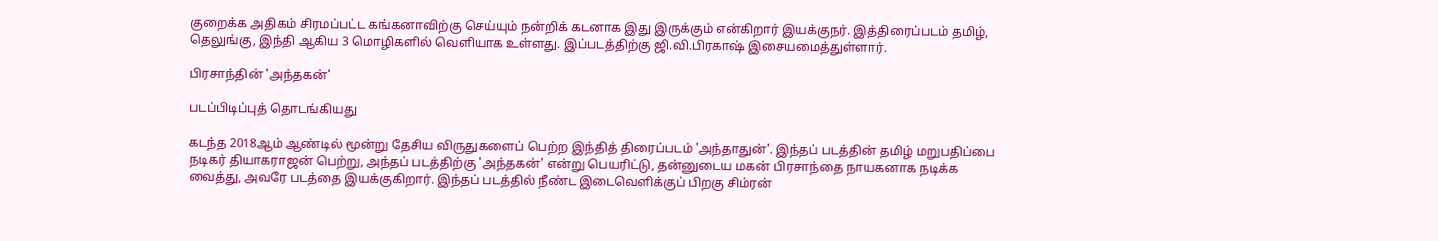குறைக்க அதிகம் சிரமப்பட்ட கங்கனாவிற்கு செய்யும் நன்றிக் கடனாக இது இருக்கும் என்கிறார் இயக்குநர். இத்திரைப்படம் தமிழ், தெலுங்கு, இந்தி ஆகிய 3 மொழிகளில் வெளியாக உள்ளது. இப்படத்திற்கு ஜி.வி.பிரகாஷ் இசையமைத்துள்ளார்.

பிரசாந்தின் 'அந்தகன்'

படப்பிடிப்புத் தொடங்கியது

கடந்த 2018ஆம் ஆண்டில் மூன்று தேசிய விருதுகளைப் பெற்ற இந்தித் திரைப்படம் 'அந்தாதுன்'. இந்தப் படத்தின் தமிழ் மறுபதிப்பை நடிகர் தியாகராஜன் பெற்று, அந்தப் படத்திற்கு 'அந்தகன்' என்று பெயரிட்டு, தன்னுடைய மகன் பிரசாந்தை நாயகனாக நடிக்க வைத்து, அவரே படத்தை இயக்குகிறார். இந்தப் படத்தில் நீண்ட இடைவெளிக்குப் பிறகு சிம்ரன்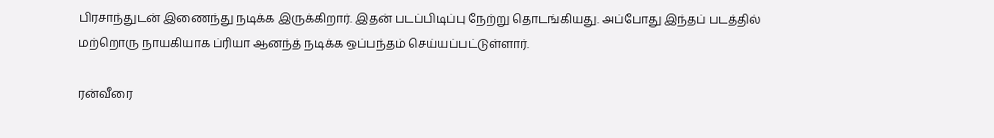பிரசாந்துடன் இணைந்து நடிக்க இருக்கிறார். இதன் படப்பிடிப்பு நேற்று தொடங்கியது. அப்போது இந்தப் படத்தில் மற்றொரு நாயகியாக ப்ரியா ஆனந்த் நடிக்க ஒப்பந்தம் செய்யப்பட்டுள்ளார்.

ரன்வீரை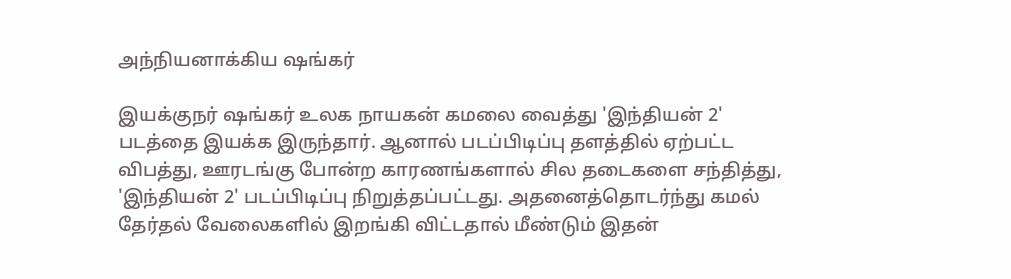அந்நியனாக்கிய ஷங்கர்

இயக்குநர் ஷங்கர் உலக நாயகன் கமலை வைத்து 'இந்தியன் 2' படத்தை இயக்க இருந்தார். ஆனால் படப்பிடிப்பு தளத்தில் ஏற்பட்ட விபத்து, ஊரடங்கு போன்ற காரணங்களால் சில தடைகளை சந்தித்து, 'இந்தியன் 2' படப்பிடிப்பு நிறுத்தப்பட்டது. அதனைத்தொடர்ந்து கமல் தேர்தல் வேலைகளில் இறங்கி விட்டதால் மீண்டும் இதன்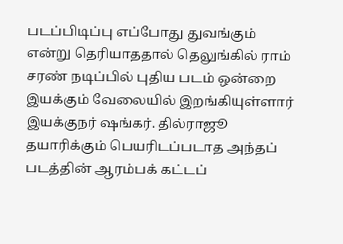படப்பிடிப்பு எப்போது துவங்கும் என்று தெரியாததால் தெலுங்கில் ராம் சரண் நடிப்பில் புதிய படம் ஒன்றை இயக்கும் வேலையில் இறங்கியுள்ளார் இயக்குநர் ஷங்கர். தில்ராஜூ தயாரிக்கும் பெயரிடப்படாத அந்தப் படத்தின் ஆரம்பக் கட்டப்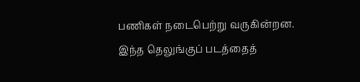பணிகள் நடைபெற்று வருகின்றன. இந்த தெலுங்குப் படத்தைத்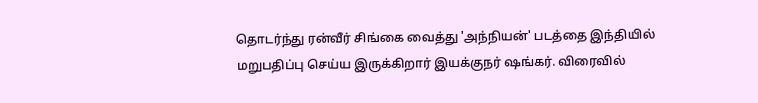தொடர்ந்து ரன்வீர் சிங்கை வைத்து 'அந்நியன்' படத்தை இந்தியில் மறுபதிப்பு செய்ய இருக்கிறார் இயக்குநர் ஷங்கர். விரைவில்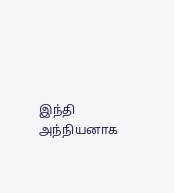இந்தி அந்நியனாக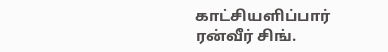காட்சியளிப்பார் ரன்வீர் சிங்.